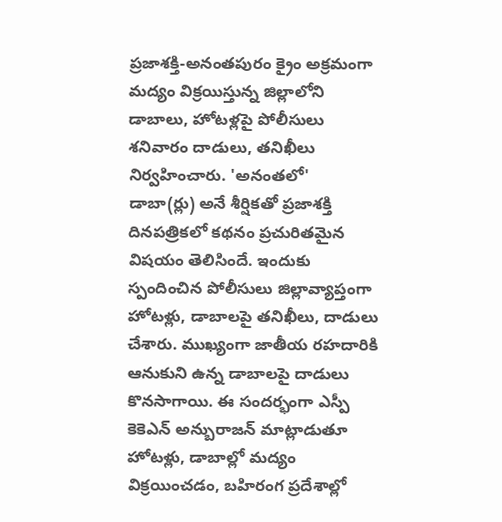ప్రజాశక్తి-అనంతపురం క్రైం అక్రమంగా మద్యం విక్రయిస్తున్న జిల్లాలోని డాబాలు, హోటళ్లపై పోలీసులు శనివారం దాడులు, తనిఖీలు నిర్వహించారు. 'అనంతలో' డాబా(ర్లు) అనే శీర్షికతో ప్రజాశక్తి దినపత్రికలో కథనం ప్రచురితమైన విషయం తెలిసిందే. ఇందుకు స్పందించిన పోలీసులు జిల్లావ్యాప్తంగా హోటళ్లు, డాబాలపై తనిఖీలు, దాడులు చేశారు. ముఖ్యంగా జాతీయ రహదారికి ఆనుకుని ఉన్న డాబాలపై దాడులు కొనసాగాయి. ఈ సందర్భంగా ఎస్పీ కెకెఎన్ అన్బురాజన్ మాట్లాడుతూ హోటళ్లు, డాబాల్లో మద్యం విక్రయించడం, బహిరంగ ప్రదేశాల్లో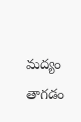మద్యం తాగడం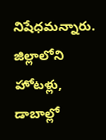నిషేధమన్నారు. జిల్లాలోని హోటళ్లు, డాబాల్లో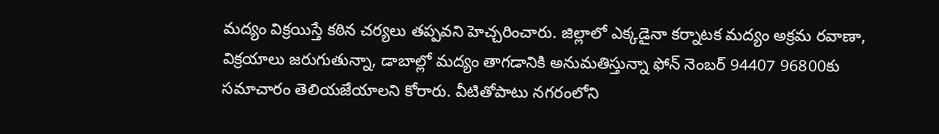మద్యం విక్రయిస్తే కఠిన చర్యలు తప్పవని హెచ్చరించారు. జిల్లాలో ఎక్కడైనా కర్నాటక మద్యం అక్రమ రవాణా, విక్రయాలు జరుగుతున్నా, డాబాల్లో మద్యం తాగడానికి అనుమతిస్తున్నా ఫోన్ నెంబర్ 94407 96800కు సమాచారం తెలియజేయాలని కోరారు. వీటితోపాటు నగరంలోని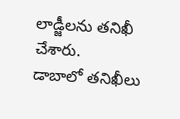లాడ్జీలను తనిఖీ చేశారు.
డాబాలో తనిఖీలు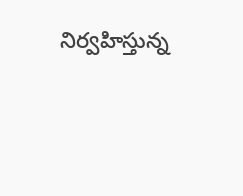నిర్వహిస్తున్న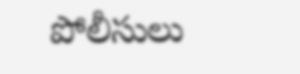పోలీసులు